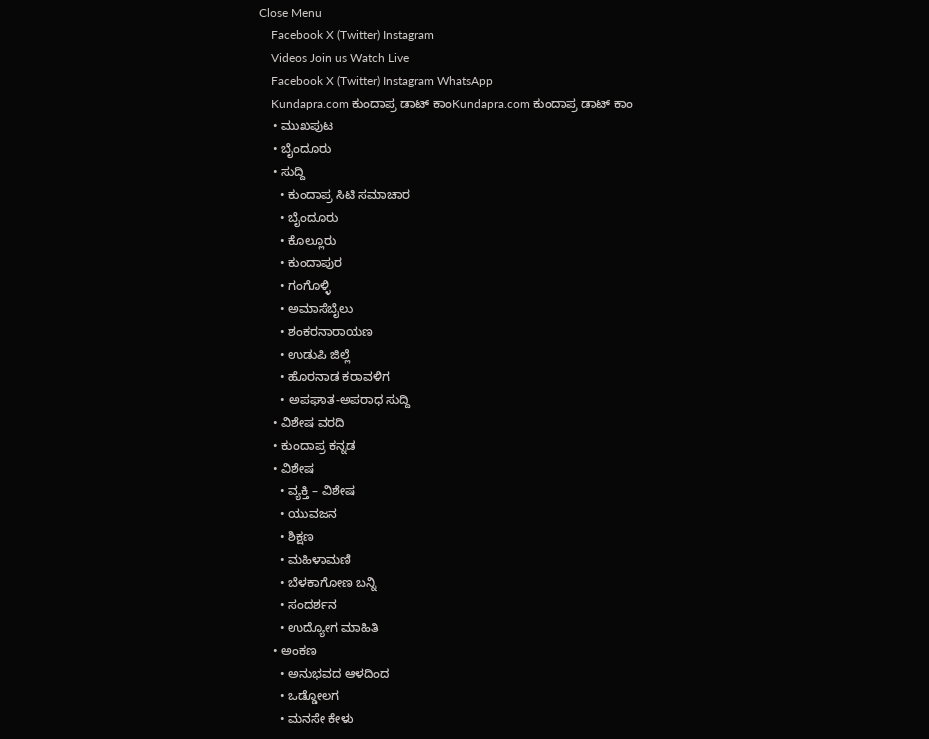Close Menu
    Facebook X (Twitter) Instagram
    Videos Join us Watch Live
    Facebook X (Twitter) Instagram WhatsApp
    Kundapra.com ಕುಂದಾಪ್ರ ಡಾಟ್ ಕಾಂKundapra.com ಕುಂದಾಪ್ರ ಡಾಟ್ ಕಾಂ
    • ಮುಖಪುಟ
    • ಬೈಂದೂರು
    • ಸುದ್ದಿ
      • ಕುಂದಾಪ್ರ ಸಿಟಿ ಸಮಾಚಾರ
      • ಬೈಂದೂರು
      • ಕೊಲ್ಲೂರು
      • ಕುಂದಾಪುರ
      • ಗಂಗೊಳ್ಳಿ
      • ಅಮಾಸೆಬೈಲು
      • ಶಂಕರನಾರಾಯಣ
      • ಉಡುಪಿ ಜಿಲ್ಲೆ
      • ಹೊರನಾಡ ಕರಾವಳಿಗ
      • ಅಪಘಾತ-ಅಪರಾಧ ಸುದ್ದಿ
    • ವಿಶೇಷ ವರದಿ
    • ಕುಂದಾಪ್ರ ಕನ್ನಡ
    • ವಿಶೇಷ
      • ವ್ಯಕ್ತಿ – ವಿಶೇಷ
      • ಯುವಜನ
      • ಶಿಕ್ಷಣ
      • ಮಹಿಳಾಮಣಿ
      • ಬೆಳಕಾಗೋಣ ಬನ್ನಿ
      • ಸಂದರ್ಶನ
      • ಉದ್ಯೋಗ ಮಾಹಿತಿ
    • ಅಂಕಣ
      • ಅನುಭವದ ಆಳದಿಂದ
      • ಒಡ್ಡೋಲಗ
      • ಮನಸೇ ಕೇಳು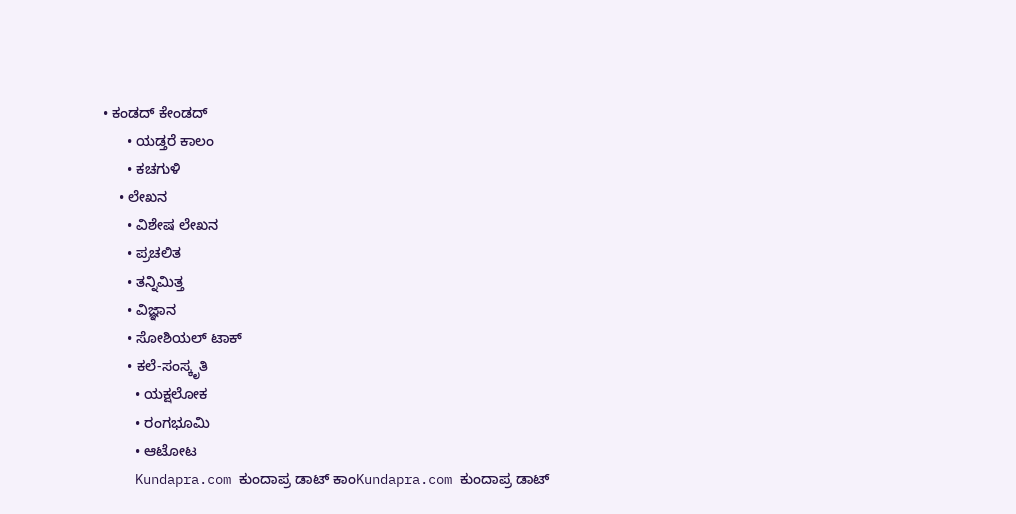• ಕಂಡದ್ ಕೇಂಡದ್
      • ಯಡ್ತರೆ ಕಾಲಂ
      • ಕಚಗುಳಿ
    • ಲೇಖನ
      • ವಿಶೇಷ ಲೇಖನ
      • ಪ್ರಚಲಿತ
      • ತನ್ನಿಮಿತ್ತ
      • ವಿಜ್ಞಾನ
      • ಸೋಶಿಯಲ್ ಟಾಕ್
      • ಕಲೆ-ಸಂಸ್ಕೃತಿ
        • ಯಕ್ಷಲೋಕ
        • ರಂಗಭೂಮಿ
        • ಆಟೋಟ
    Kundapra.com ಕುಂದಾಪ್ರ ಡಾಟ್ ಕಾಂKundapra.com ಕುಂದಾಪ್ರ ಡಾಟ್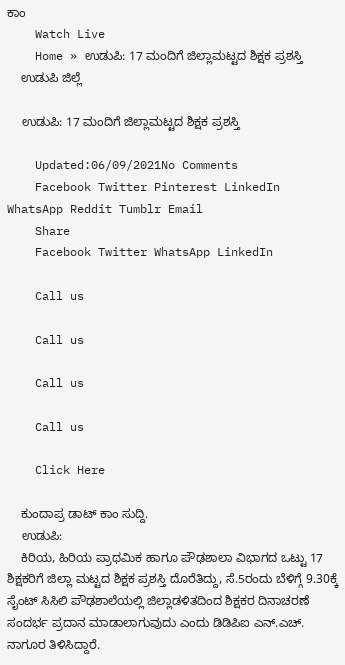ಕಾಂ
    Watch Live
    Home » ಉಡುಪಿ: 17 ಮಂದಿಗೆ ಜಿಲ್ಲಾಮಟ್ಟದ ಶಿಕ್ಷಕ ಪ್ರಶಸ್ತಿ
    ಉಡುಪಿ ಜಿಲ್ಲೆ

    ಉಡುಪಿ: 17 ಮಂದಿಗೆ ಜಿಲ್ಲಾಮಟ್ಟದ ಶಿಕ್ಷಕ ಪ್ರಶಸ್ತಿ

    Updated:06/09/2021No Comments
    Facebook Twitter Pinterest LinkedIn WhatsApp Reddit Tumblr Email
    Share
    Facebook Twitter WhatsApp LinkedIn

    Call us

    Call us

    Call us

    Call us

    Click Here

    ಕುಂದಾಪ್ರ ಡಾಟ್ ಕಾಂ ಸುದ್ದಿ.
    ಉಡುಪಿ:
    ಕಿರಿಯ, ಹಿರಿಯ ಪ್ರಾಥಮಿಕ ಹಾಗೂ ಪೌಢಶಾಲಾ ವಿಭಾಗದ ಒಟ್ಟು 17 ಶಿಕ್ಷಕರಿಗೆ ಜಿಲ್ಲಾ ಮಟ್ಟದ ಶಿಕ್ಷಕ ಪ್ರಶಸ್ತಿ ದೊರೆತಿದ್ದು, ಸೆ.5ರಂದು ಬೆಳಿಗ್ಗೆ 9.30ಕ್ಕೆ ಸೈಂಟ್ ಸಿಸಿಲಿ ಪೌಢಶಾಲೆಯಲ್ಲಿ ಜಿಲ್ಲಾಡಳಿತದಿಂದ ಶಿಕ್ಷಕರ ದಿನಾಚರಣೆ ಸಂದರ್ಭ ಪ್ರದಾನ ಮಾಡಾಲಾಗುವುದು ಎಂದು ಡಿಡಿಪಿಐ ಎನ್.ಎಚ್. ನಾಗೂರ ತಿಳಿಸಿದ್ದಾರೆ.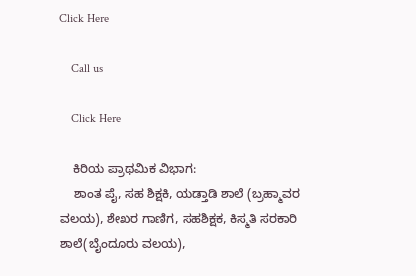Click Here

    Call us

    Click Here

    ಕಿರಿಯ ಪ್ರಾಥಮಿಕ ವಿಭಾಗ:
    ಶಾಂತ ಪೈ, ಸಹ ಶಿಕ್ಷಕಿ, ಯಡ್ತಾಡಿ ಶಾಲೆ (ಬ್ರಹ್ಮಾವರ ವಲಯ), ಶೇಖರ ಗಾಣಿಗ, ಸಹಶಿಕ್ಷಕ, ಕಿಸ್ಮತಿ ಸರಕಾರಿ ಶಾಲೆ(ಬೈಂದೂರು ವಲಯ),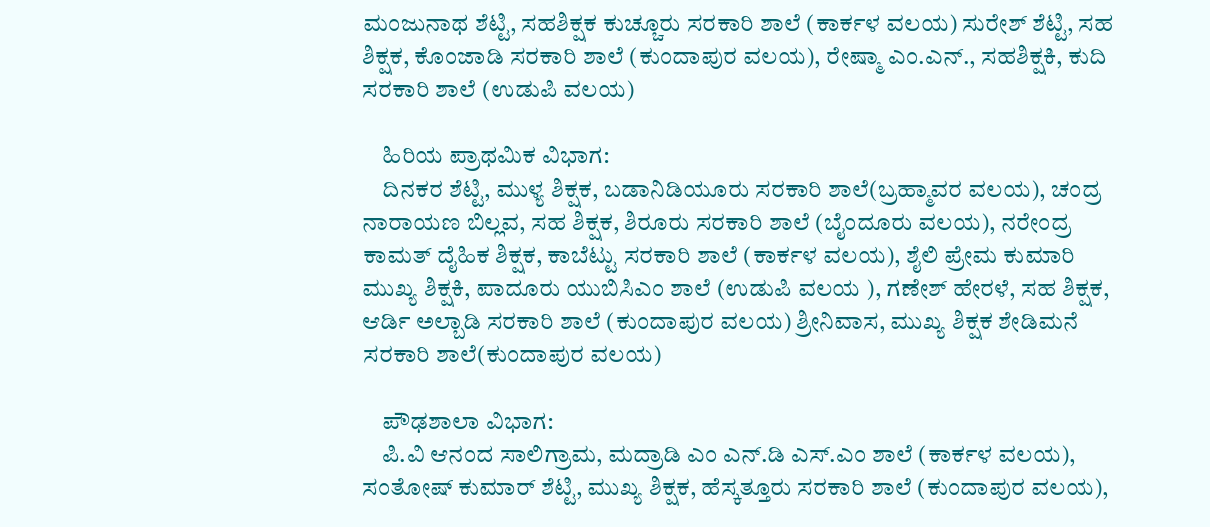ಮಂಜುನಾಥ ಶೆಟ್ಟಿ, ಸಹಶಿಕ್ಷಕ ಕುಚ್ಚೂರು ಸರಕಾರಿ ಶಾಲೆ (ಕಾರ್ಕಳ ವಲಯ) ಸುರೇಶ್ ಶೆಟ್ಟಿ, ಸಹ ಶಿಕ್ಷಕ, ಕೊಂಜಾಡಿ ಸರಕಾರಿ ಶಾಲೆ (ಕುಂದಾಪುರ ವಲಯ), ರೇಷ್ಮಾ ಎಂ.ಎನ್., ಸಹಶಿಕ್ಷಕಿ, ಕುದಿ ಸರಕಾರಿ ಶಾಲೆ (ಉಡುಪಿ ವಲಯ)

    ಹಿರಿಯ ಪ್ರಾಥಮಿಕ ವಿಭಾಗ:
    ದಿನಕರ ಶೆಟ್ಟಿ, ಮುಳ್ಯ ಶಿಕ್ಷಕ, ಬಡಾನಿಡಿಯೂರು ಸರಕಾರಿ ಶಾಲೆ(ಬ್ರಹ್ಮಾವರ ವಲಯ), ಚಂದ್ರ ನಾರಾಯಣ ಬಿಲ್ಲವ, ಸಹ ಶಿಕ್ಷಕ, ಶಿರೂರು ಸರಕಾರಿ ಶಾಲೆ (ಬೈಂದೂರು ವಲಯ), ನರೇಂದ್ರ ಕಾಮತ್ ದೈಹಿಕ ಶಿಕ್ಷಕ, ಕಾಬೆಟ್ಟು ಸರಕಾರಿ ಶಾಲೆ (ಕಾರ್ಕಳ ವಲಯ), ಶೈಲಿ ಪ್ರೇಮ ಕುಮಾರಿ ಮುಖ್ಯ ಶಿಕ್ಷಕಿ, ಪಾದೂರು ಯುಬಿಸಿಎಂ ಶಾಲೆ (ಉಡುಪಿ ವಲಯ ), ಗಣೇಶ್ ಹೇರಳೆ, ಸಹ ಶಿಕ್ಷಕ, ಆರ್ಡಿ ಅಲ್ಬಾಡಿ ಸರಕಾರಿ ಶಾಲೆ (ಕುಂದಾಪುರ ವಲಯ) ಶ್ರೀನಿವಾಸ, ಮುಖ್ಯ ಶಿಕ್ಷಕ ಶೇಡಿಮನೆ ಸರಕಾರಿ ಶಾಲೆ(ಕುಂದಾಪುರ ವಲಯ)

    ಪೌಢಶಾಲಾ ವಿಭಾಗ:
    ಪಿ.ವಿ ಆನಂದ ಸಾಲಿಗ್ರಾಮ, ಮದ್ರಾಡಿ ಎಂ ಎನ್.ಡಿ ಎಸ್.ಎಂ ಶಾಲೆ (ಕಾರ್ಕಳ ವಲಯ), ಸಂತೋಷ್ ಕುಮಾರ್ ಶೆಟ್ಟಿ, ಮುಖ್ಯ ಶಿಕ್ಷಕ, ಹೆಸ್ಕತ್ತೂರು ಸರಕಾರಿ ಶಾಲೆ (ಕುಂದಾಪುರ ವಲಯ),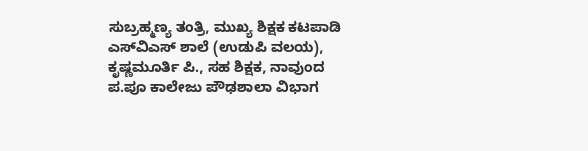ಸುಬ್ರಹ್ಮಣ್ಯ ತಂತ್ರಿ, ಮುಖ್ಯ ಶಿಕ್ಷಕ ಕಟಪಾಡಿ ಎಸ್‌ವಿಎಸ್ ಶಾಲೆ (ಉಡುಪಿ ವಲಯ), ಕೃಷ್ಣಮೂರ್ತಿ ಪಿ., ಸಹ ಶಿಕ್ಷಕ, ನಾವುಂದ ಪ.ಪೂ ಕಾಲೇಜು ಪೌಢಶಾಲಾ ವಿಭಾಗ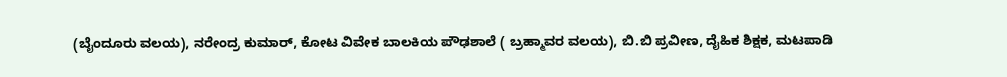(ಬೈಂದೂರು ವಲಯ), ನರೇಂದ್ರ ಕುಮಾರ್, ಕೋಟ ವಿವೇಕ ಬಾಲಕಿಯ ಪೌಢಶಾಲೆ ( ಬ್ರಹ್ಮಾವರ ವಲಯ), ಬಿ.ಬಿ ಪ್ರವೀಣ, ದೈಹಿಕ ಶಿಕ್ಷಕ, ಮಟಪಾಡಿ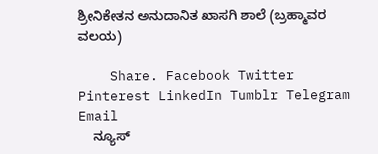ಶ್ರೀನಿಕೇತನ ಅನುದಾನಿತ ಖಾಸಗಿ ಶಾಲೆ (ಬ್ರಹ್ಮಾವರ ವಲಯ)

    Share. Facebook Twitter Pinterest LinkedIn Tumblr Telegram Email
    ನ್ಯೂಸ್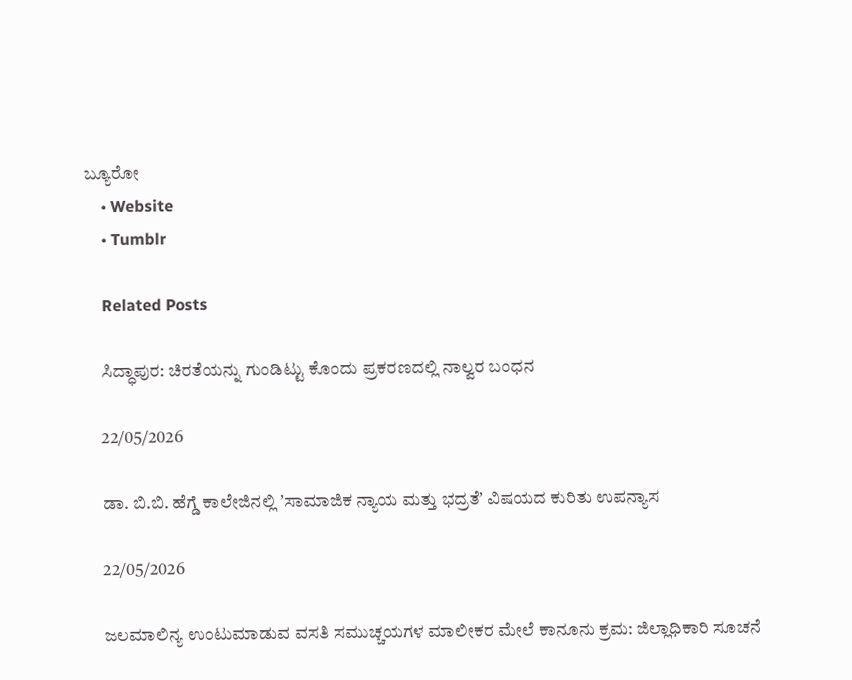ಬ್ಯೂರೋ
    • Website
    • Tumblr

    Related Posts

    ಸಿದ್ಧಾಪುರ: ಚಿರತೆಯನ್ನು ಗುಂಡಿಟ್ಟು ಕೊಂದು ಪ್ರಕರಣದಲ್ಲಿ ನಾಲ್ವರ ಬಂಧನ

    22/05/2026

    ಡಾ. ಬಿ.ಬಿ. ಹೆಗ್ಡೆ ಕಾಲೇಜಿನಲ್ಲಿ ʼಸಾಮಾಜಿಕ ನ್ಯಾಯ ಮತ್ತು ಭದ್ರತೆʼ ವಿಷಯದ ಕುರಿತು ಉಪನ್ಯಾಸ

    22/05/2026

    ಜಲಮಾಲಿನ್ಯ ಉಂಟುಮಾಡುವ ವಸತಿ ಸಮುಚ್ಚಯಗಳ ಮಾಲೀಕರ ಮೇಲೆ ಕಾನೂನು ಕ್ರಮ: ಜಿಲ್ಲಾಧಿಕಾರಿ ಸೂಚನೆ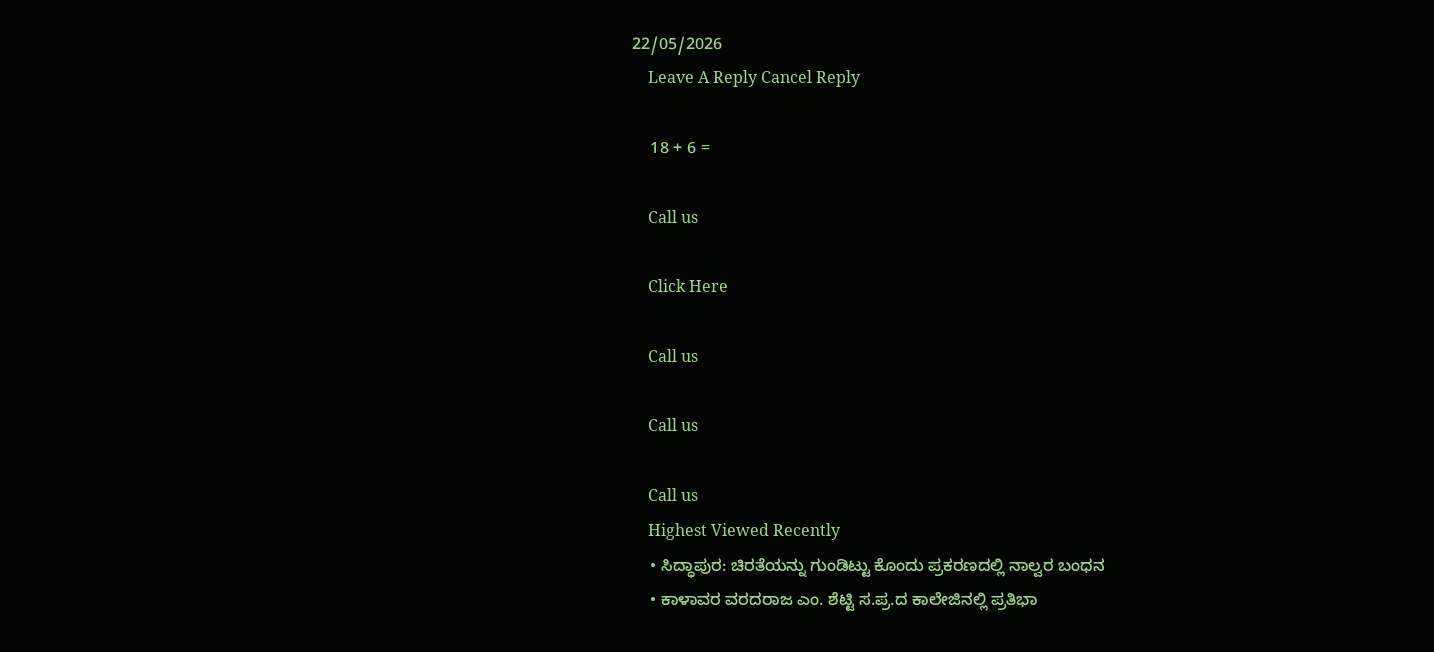22/05/2026
    Leave A Reply Cancel Reply

    18 + 6 =

    Call us

    Click Here

    Call us

    Call us

    Call us
    Highest Viewed Recently
    • ಸಿದ್ಧಾಪುರ: ಚಿರತೆಯನ್ನು ಗುಂಡಿಟ್ಟು ಕೊಂದು ಪ್ರಕರಣದಲ್ಲಿ ನಾಲ್ವರ ಬಂಧನ
    • ಕಾಳಾವರ ವರದರಾಜ ಎಂ. ಶೆಟ್ಟಿ ಸ.ಪ್ರ.ದ ಕಾಲೇಜಿನಲ್ಲಿ ಪ್ರತಿಭಾ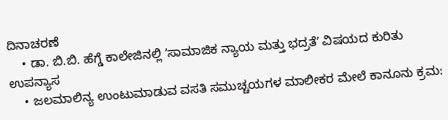ದಿನಾಚರಣೆ
    • ಡಾ. ಬಿ.ಬಿ. ಹೆಗ್ಡೆ ಕಾಲೇಜಿನಲ್ಲಿ ʼಸಾಮಾಜಿಕ ನ್ಯಾಯ ಮತ್ತು ಭದ್ರತೆʼ ವಿಷಯದ ಕುರಿತು ಉಪನ್ಯಾಸ
    • ಜಲಮಾಲಿನ್ಯ ಉಂಟುಮಾಡುವ ವಸತಿ ಸಮುಚ್ಚಯಗಳ ಮಾಲೀಕರ ಮೇಲೆ ಕಾನೂನು ಕ್ರಮ: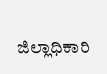ಜಿಲ್ಲಾಧಿಕಾರಿ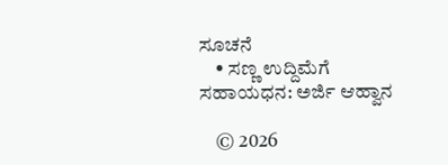ಸೂಚನೆ
    • ಸಣ್ಣ ಉದ್ದಿಮೆಗೆ ಸಹಾಯಧನ: ಅರ್ಜಿ ಆಹ್ವಾನ

    © 2026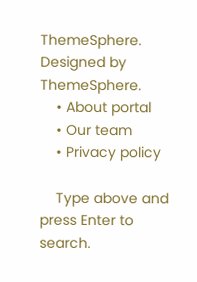ThemeSphere. Designed by ThemeSphere.
    • About portal
    • Our team
    • Privacy policy

    Type above and press Enter to search.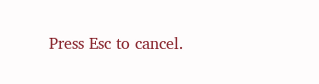Press Esc to cancel.